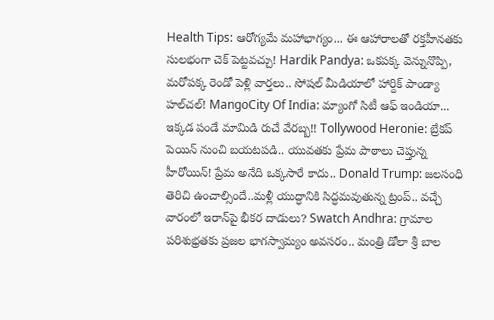Health Tips: ఆరోగ్యమే మహాభాగ్యం... ఈ ఆహారాలతో రక్తహీనతకు సులభంగా చెక్ పెట్టవచ్చు! Hardik Pandya: ఒకపక్క వెన్నునొప్పి, మరోపక్క రెండో పెళ్లి వార్తలు.. సోషల్ మీడియాలో హార్దిక్ పాండ్యా హల్‌చల్! MangoCity Of India: మ్యాంగో సిటీ ఆఫ్ ఇండియా... ఇక్కడ పండే మామిడి రుచే వేరబ్బ!! Tollywood Heronie: బ్రేకప్ పెయిన్ నుంచి బయటపడి.. యువతకు ప్రేమ పాఠాలు చెప్తున్న హీరోయిన్! ప్రేమ అనేది ఒక్కసారే కాదు.. Donald Trump: జలసంధి తెరిచి ఉంచాల్సిందే..మళ్లీ యుద్ధానికి సిద్ధమవుతున్న ట్రంప్‌.. వచ్చే వారంలో ఇరాన్‌పై భీకర దాడులు? Swatch Andhra: గ్రామాల పరిశుభ్రతకు ప్రజల భాగస్వామ్యం అవసరం.. మంత్రి డోలా శ్రీ బాల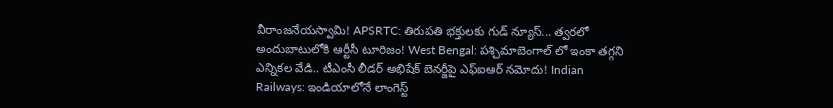వీరాంజనేయస్వామి! APSRTC: తిరుపతి భక్తులకు గుడ్ న్యూస్... త్వరలో అందుబాటులోకి ఆర్టీసీ టూరిజం! West Bengal: పశ్చిమాబెంగాల్ లో ఇంకా తగ్గని ఎన్నికల వేడి.. టీఎంసీ లీడర్ అభిషేక్ బెనర్జీపై ఎఫ్ఐఆర్ నమోదు! Indian Railways: ఇండియాలోనే లాంగెస్ట్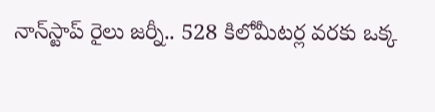నాన్‌స్టాప్ రైలు జర్నీ.. 528 కిలోమీటర్ల వరకు ఒక్క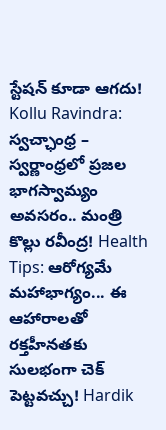స్టేషన్ కూడా ఆగదు! Kollu Ravindra: స్వచ్ఛాంధ్ర – స్వర్ణాంధ్రలో ప్రజల భాగస్వామ్యం అవసరం.. మంత్రి కొల్లు రవీంద్ర! Health Tips: ఆరోగ్యమే మహాభాగ్యం... ఈ ఆహారాలతో రక్తహీనతకు సులభంగా చెక్ పెట్టవచ్చు! Hardik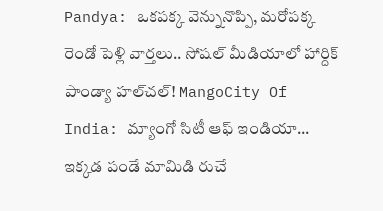Pandya: ఒకపక్క వెన్నునొప్పి, మరోపక్క రెండో పెళ్లి వార్తలు.. సోషల్ మీడియాలో హార్దిక్ పాండ్యా హల్‌చల్! MangoCity Of India: మ్యాంగో సిటీ ఆఫ్ ఇండియా... ఇక్కడ పండే మామిడి రుచే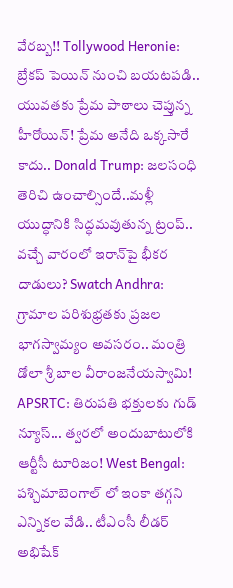వేరబ్బ!! Tollywood Heronie: బ్రేకప్ పెయిన్ నుంచి బయటపడి.. యువతకు ప్రేమ పాఠాలు చెప్తున్న హీరోయిన్! ప్రేమ అనేది ఒక్కసారే కాదు.. Donald Trump: జలసంధి తెరిచి ఉంచాల్సిందే..మళ్లీ యుద్ధానికి సిద్ధమవుతున్న ట్రంప్‌.. వచ్చే వారంలో ఇరాన్‌పై భీకర దాడులు? Swatch Andhra: గ్రామాల పరిశుభ్రతకు ప్రజల భాగస్వామ్యం అవసరం.. మంత్రి డోలా శ్రీ బాల వీరాంజనేయస్వామి! APSRTC: తిరుపతి భక్తులకు గుడ్ న్యూస్... త్వరలో అందుబాటులోకి ఆర్టీసీ టూరిజం! West Bengal: పశ్చిమాబెంగాల్ లో ఇంకా తగ్గని ఎన్నికల వేడి.. టీఎంసీ లీడర్ అభిషేక్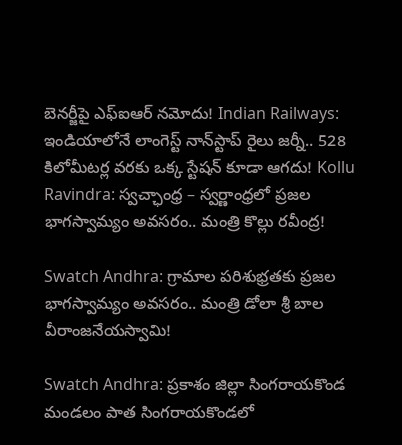బెనర్జీపై ఎఫ్ఐఆర్ నమోదు! Indian Railways: ఇండియాలోనే లాంగెస్ట్ నాన్‌స్టాప్ రైలు జర్నీ.. 528 కిలోమీటర్ల వరకు ఒక్క స్టేషన్ కూడా ఆగదు! Kollu Ravindra: స్వచ్ఛాంధ్ర – స్వర్ణాంధ్రలో ప్రజల భాగస్వామ్యం అవసరం.. మంత్రి కొల్లు రవీంద్ర!

Swatch Andhra: గ్రామాల పరిశుభ్రతకు ప్రజల భాగస్వామ్యం అవసరం.. మంత్రి డోలా శ్రీ బాల వీరాంజనేయస్వామి!

Swatch Andhra: ప్రకాశం జిల్లా సింగరాయకొండ మండలం పాత సింగరాయకొండలో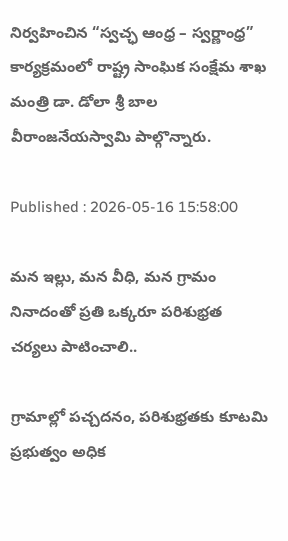నిర్వహించిన “స్వచ్ఛ ఆంధ్ర – స్వర్ణాంధ్ర” కార్యక్రమంలో రాష్ట్ర సాంఘిక సంక్షేమ శాఖ మంత్రి డా. డోలా శ్రీ బాల వీరాంజనేయస్వామి పాల్గొన్నారు.

Published : 2026-05-16 15:58:00

మన ఇల్లు, మన వీధి, మన గ్రామం నినాదంతో ప్రతి ఒక్కరూ పరిశుభ్రత చర్యలు పాటించాలి..

గ్రామాల్లో పచ్చదనం, పరిశుభ్రతకు కూటమి ప్రభుత్వం అధిక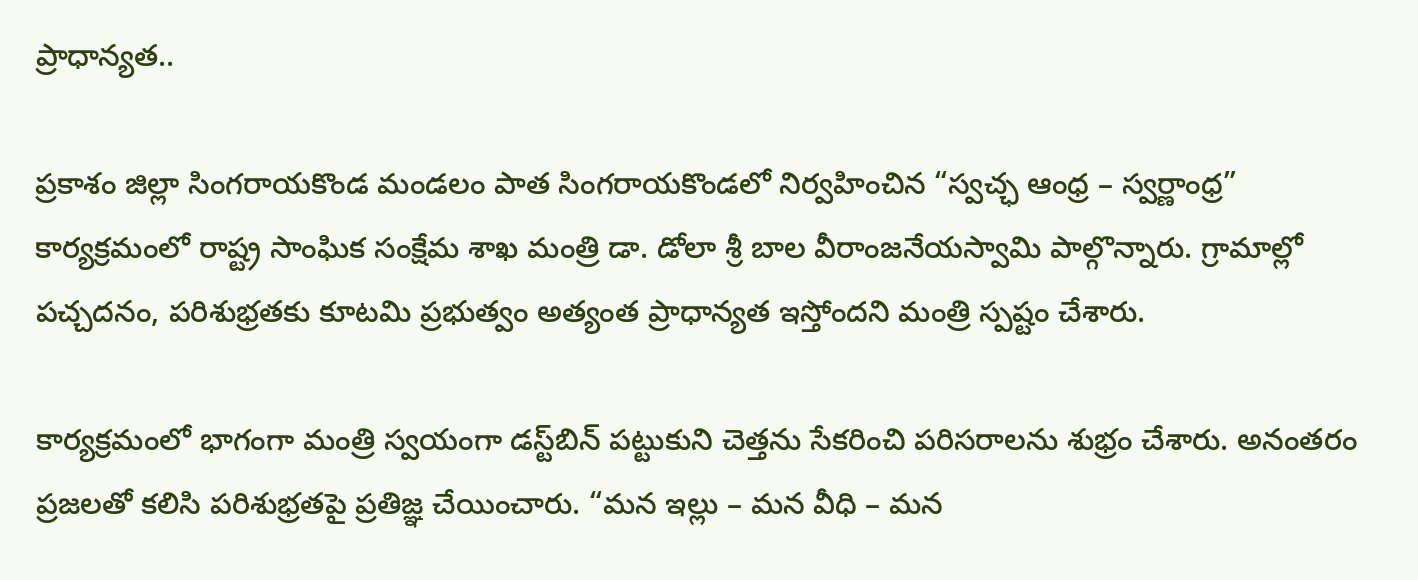ప్రాధాన్యత..

ప్రకాశం జిల్లా సింగరాయకొండ మండలం పాత సింగరాయకొండలో నిర్వహించిన “స్వచ్ఛ ఆంధ్ర – స్వర్ణాంధ్ర” కార్యక్రమంలో రాష్ట్ర సాంఘిక సంక్షేమ శాఖ మంత్రి డా. డోలా శ్రీ బాల వీరాంజనేయస్వామి పాల్గొన్నారు. గ్రామాల్లో పచ్చదనం, పరిశుభ్రతకు కూటమి ప్రభుత్వం అత్యంత ప్రాధాన్యత ఇస్తోందని మంత్రి స్పష్టం చేశారు.

కార్యక్రమంలో భాగంగా మంత్రి స్వయంగా డస్ట్‌బిన్ పట్టుకుని చెత్తను సేకరించి పరిసరాలను శుభ్రం చేశారు. అనంతరం ప్రజలతో కలిసి పరిశుభ్రతపై ప్రతిజ్ఞ చేయించారు. “మన ఇల్లు – మన వీధి – మన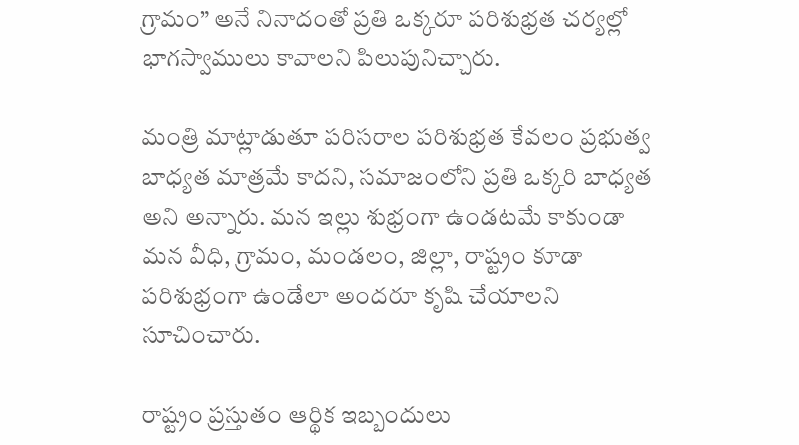గ్రామం” అనే నినాదంతో ప్రతి ఒక్కరూ పరిశుభ్రత చర్యల్లో భాగస్వాములు కావాలని పిలుపునిచ్చారు.

మంత్రి మాట్లాడుతూ పరిసరాల పరిశుభ్రత కేవలం ప్రభుత్వ బాధ్యత మాత్రమే కాదని, సమాజంలోని ప్రతి ఒక్కరి బాధ్యత అని అన్నారు. మన ఇల్లు శుభ్రంగా ఉండటమే కాకుండా మన వీధి, గ్రామం, మండలం, జిల్లా, రాష్ట్రం కూడా పరిశుభ్రంగా ఉండేలా అందరూ కృషి చేయాలని సూచించారు.

రాష్ట్రం ప్రస్తుతం ఆర్థిక ఇబ్బందులు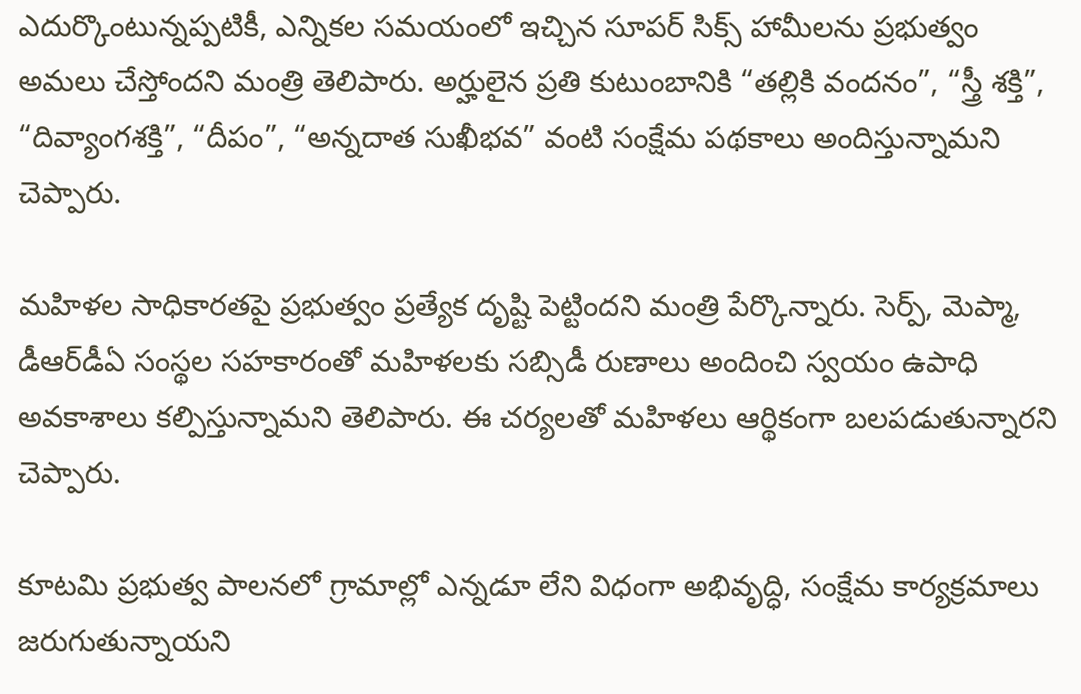ఎదుర్కొంటున్నప్పటికీ, ఎన్నికల సమయంలో ఇచ్చిన సూపర్ సిక్స్ హామీలను ప్రభుత్వం అమలు చేస్తోందని మంత్రి తెలిపారు. అర్హులైన ప్రతి కుటుంబానికి “తల్లికి వందనం”, “స్త్రీ శక్తి”, “దివ్యాంగశక్తి”, “దీపం”, “అన్నదాత సుఖీభవ” వంటి సంక్షేమ పథకాలు అందిస్తున్నామని చెప్పారు.

మహిళల సాధికారతపై ప్రభుత్వం ప్రత్యేక దృష్టి పెట్టిందని మంత్రి పేర్కొన్నారు. సెర్ప్, మెప్మా, డీఆర్‌డీఏ సంస్థల సహకారంతో మహిళలకు సబ్సిడీ రుణాలు అందించి స్వయం ఉపాధి అవకాశాలు కల్పిస్తున్నామని తెలిపారు. ఈ చర్యలతో మహిళలు ఆర్థికంగా బలపడుతున్నారని చెప్పారు.

కూటమి ప్రభుత్వ పాలనలో గ్రామాల్లో ఎన్నడూ లేని విధంగా అభివృద్ధి, సంక్షేమ కార్యక్రమాలు జరుగుతున్నాయని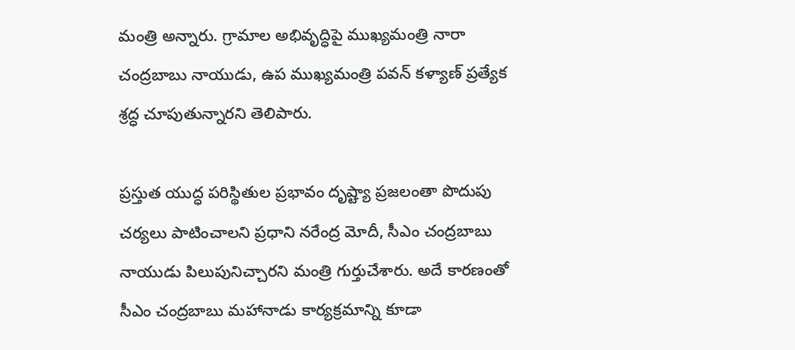మంత్రి అన్నారు. గ్రామాల అభివృద్ధిపై ముఖ్యమంత్రి నారా చంద్రబాబు నాయుడు, ఉప ముఖ్యమంత్రి పవన్ కళ్యాణ్ ప్రత్యేక శ్రద్ధ చూపుతున్నారని తెలిపారు.

ప్రస్తుత యుద్ధ పరిస్థితుల ప్రభావం దృష్ట్యా ప్రజలంతా పొదుపు చర్యలు పాటించాలని ప్రధాని నరేంద్ర మోదీ, సీఎం చంద్రబాబు నాయుడు పిలుపునిచ్చారని మంత్రి గుర్తుచేశారు. అదే కారణంతో సీఎం చంద్రబాబు మహానాడు కార్యక్రమాన్ని కూడా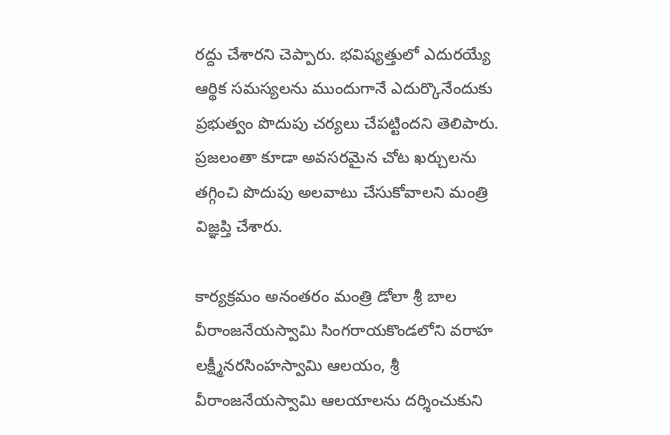రద్దు చేశారని చెప్పారు. భవిష్యత్తులో ఎదురయ్యే ఆర్థిక సమస్యలను ముందుగానే ఎదుర్కొనేందుకు ప్రభుత్వం పొదుపు చర్యలు చేపట్టిందని తెలిపారు. ప్రజలంతా కూడా అవసరమైన చోట ఖర్చులను తగ్గించి పొదుపు అలవాటు చేసుకోవాలని మంత్రి విజ్ఞప్తి చేశారు.

కార్యక్రమం అనంతరం మంత్రి డోలా శ్రీ బాల వీరాంజనేయస్వామి సింగరాయకొండలోని వరాహ లక్ష్మీనరసింహస్వామి ఆలయం, శ్రీ వీరాంజనేయస్వామి ఆలయాలను దర్శించుకుని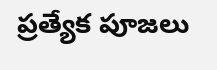ప్రత్యేక పూజలు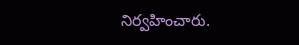నిర్వహించారు.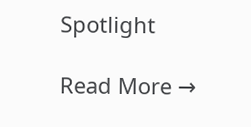Spotlight

Read More →